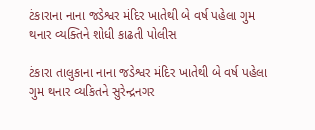ટંકારાના નાના જડેશ્વર મંદિર ખાતેથી બે વર્ષ પહેલા ગુમ થનાર વ્યક્તિને શોધી કાઢતી પોલીસ

ટંકારા તાલુકાના નાના જડેશ્વર મંદિર ખાતેથી બે વર્ષ પહેલા ગુમ થનાર વ્યકિતને સુરેન્દ્રનગર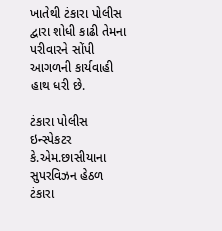ખાતેથી ટંકારા પોલીસ દ્વારા શોધી કાઢી તેમના પરીવારને સોંપી આગળની કાર્યવાહી હાથ ધરી છે.

ટંકારા પોલીસ ઇન્સ્પેકટર કે.એમ.છાસીયાના સુપરવિઝન હેઠળ ટંકારા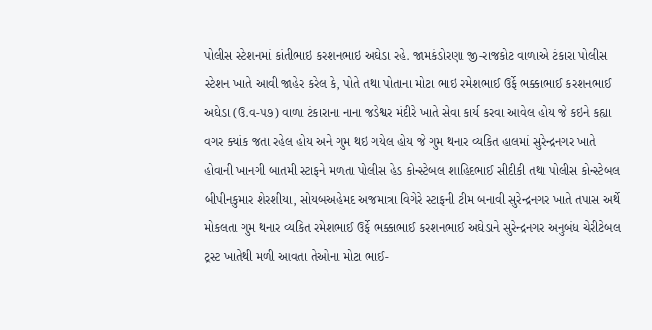પોલીસ સ્ટેશનમાં કાંતીભાઇ કરશનભાઇ અઘેડા રહે. જામકંડોરણા જી-રાજકોટ વાળાએ ટંકારા પોલીસ સ્ટેશન ખાતે આવી જાહેર કરેલ કે, પોતે તથા પોતાના મોટા ભાઇ રમેશભાઈ ઉર્ફે ભક્કાભાઈ કરશનભાઈ અઘેડા (ઉ.વ-૫૭) વાળા ટંકારાના નાના જડેશ્વર મંદીરે ખાતે સેવા કાર્ય કરવા આવેલ હોય જે કઇને કહ્યા વગર ક્યાંક જતા રહેલ હોય અને ગુમ થઇ ગયેલ હોય જે ગુમ થનાર વ્યકિત હાલમાં સુરેન્દ્રનગર ખાતે હોવાની ખાનગી બાતમી સ્ટાફને મળતા પોલીસ હેડ કોન્સ્ટેબલ શાહિદભાઈ સીદીકી તથા પોલીસ કોન્સ્ટેબલ બીપીનકુમાર શેરશીયા, સોયબઅહેમદ અજમાત્રા વિગેરે સ્ટાફની ટીમ બનાવી સુરેન્દ્રનગર ખાતે તપાસ અર્થે મોકલતા ગુમ થનાર વ્યકિત રમેશભાઈ ઉર્ફે ભક્કાભાઈ કરશનભાઈ અઘેડાને સુરેન્દ્રનગર અનુબંધ ચેરીટેબલ ટ્રસ્ટ ખાતેથી મળી આવતા તેઓના મોટા ભાઈ-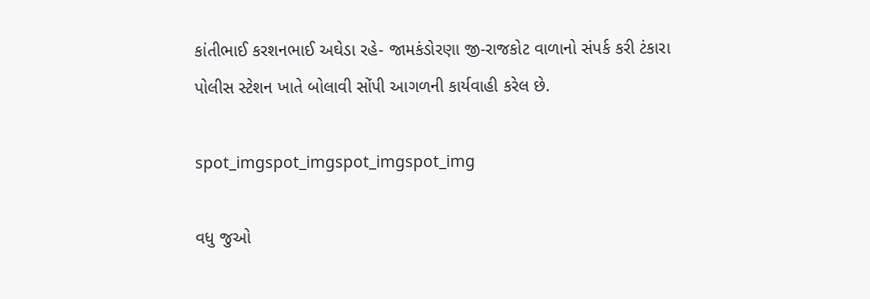કાંતીભાઈ કરશનભાઈ અઘેડા રહે- જામકંડોરણા જી-રાજકોટ વાળાનો સંપર્ક કરી ટંકારા પોલીસ સ્ટેશન ખાતે બોલાવી સોંપી આગળની કાર્યવાહી કરેલ છે.

spot_imgspot_imgspot_imgspot_img

વધુ જુઓ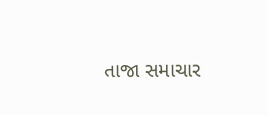તાજા સમાચાર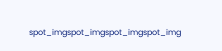spot_imgspot_imgspot_imgspot_img